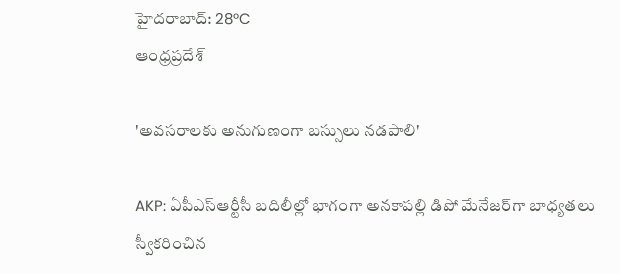హైదరాబాద్: 28°C
ఆంధ్రప్రదేశ్

'అవసరాలకు అనుగుణంగా బస్సులు నడపాలి'

AKP: ఏపీఎస్‌ఆర్టీసీ బదిలీల్లో భాగంగా అనకాపల్లి డిపో మేనేజర్‌గా బాధ్యతలు స్వీకరించిన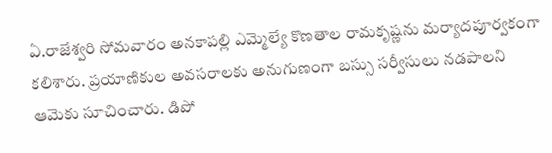ఏ.రాజేశ్వరి సోమవారం అనకాపల్లి ఎమ్మెల్యే కొణతాల రామకృష్ణను మర్యాదపూర్వకంగా కలిశారు. ప్రయాణికుల అవసరాలకు అనుగుణంగా బస్సు సర్వీసులు నడపాలని ఆమెకు సూచించారు. డిపో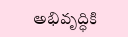అభివృద్ధికి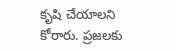కృషి చేయాలని కోరారు. ప్రజలకు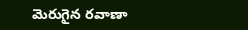మెరుగైన రవాణా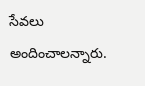సేవలు అందించాలన్నారు.